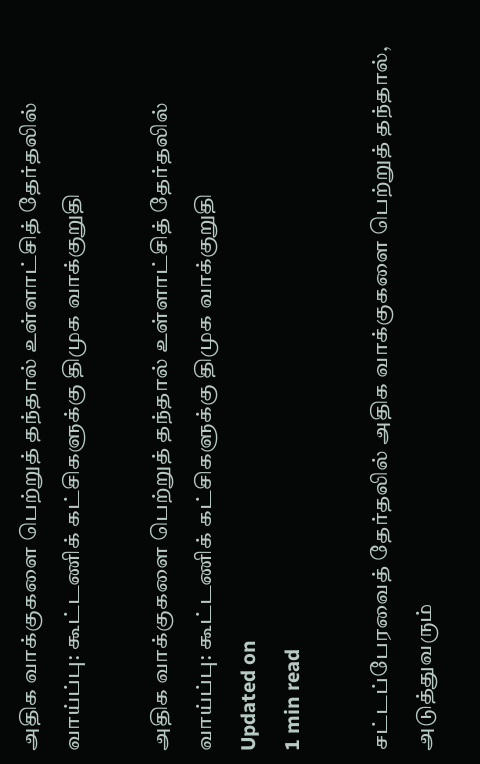அதிக வாக்குகளை பெற்றுத் தந்தால் உள்ளாட்சித் தேர்தலில் வாய்ப்பு: கூட்டணிக் கட்சிகளுக்கு திமுக வாக்குறுதி

அதிக வாக்குகளை பெற்றுத் தந்தால் உள்ளாட்சித் தேர்தலில் வாய்ப்பு: கூட்டணிக் கட்சிகளுக்கு திமுக வாக்குறுதி
Updated on
1 min read

சட்டப்பேரவைத் தேர்தலில் அதிக வாக்குகளை பெற்றுத் தந்தால், அடுத்துவரும்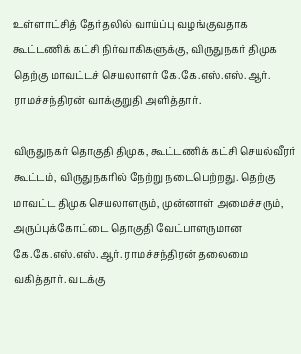உள்ளாட்சித் தேர்தலில் வாய்ப்பு வழங்குவதாக கூட்டணிக் கட்சி நிர்வாகிகளுக்கு, விருதுநகர் திமுக தெற்கு மாவட்டச் செயலாளர் கே.கே.எஸ்.எஸ்.ஆர். ராமச்சந்திரன் வாக்குறுதி அளித்தார்.

விருதுநகர் தொகுதி திமுக, கூட்டணிக் கட்சி செயல்வீரர் கூட்டம், விருதுநகரில் நேற்று நடைபெற்றது. தெற்கு மாவட்ட திமுக செயலாளரும், முன்னாள் அமைச்சரும், அருப்புக்கோட்டை தொகுதி வேட்பாளருமான கே.கே.எஸ்.எஸ்.ஆர். ராமச்சந்திரன் தலைமை வகித்தார். வடக்கு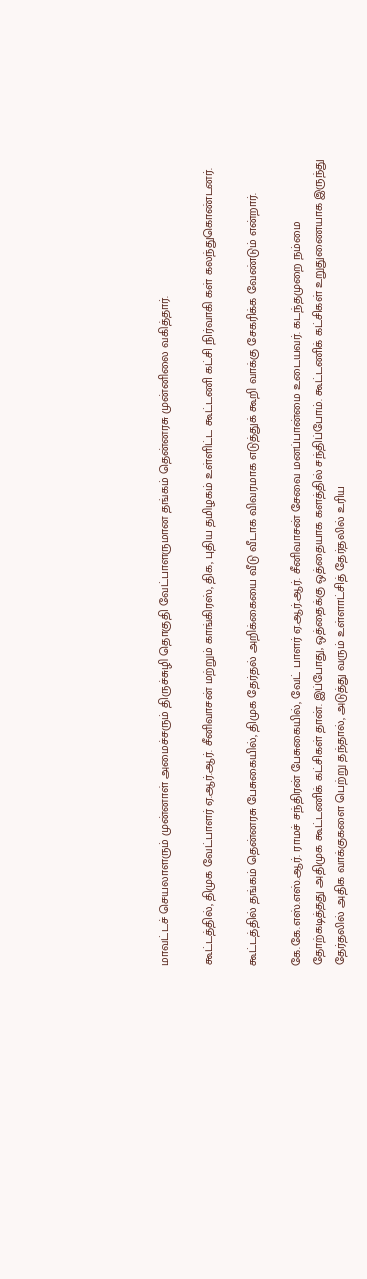மாவட்டச் செயலாளரும் முன்னாள் அமைச்சரும் திருச்சுழி தொகுதி வேட்பாளருமான தங்கம் தென்னரசு முன்னிலை வகித்தார்.

கூட்டத்தில், திமுக வேட்பாளர் ஏ.ஆர்.ஆர். சீனிவாசன் மற்றும் காங்கிரஸ், திக, புதிய தமிழகம் உள்ளிட்ட கூட்டணி கட்சி நிர்வாகி கள் கலந்துகொண்டனர்.

கூட்டத்தில் தங்கம் தென்னரசு பேசுகையில், திமுக தேர்தல் அறிக்கையை வீடு வீடாக விவரமாக எடுத்துக் கூறி வாக்கு சேகரிக்க வேண்டும் என்றார்.

கே.கே.எஸ்.எஸ்.ஆர். ராமச் சந்திரன் பேசுகையில், வேட் பாளர் ஏ.ஆர்.ஆர். சீனிவாசன் சேவை மனப்பான்மை உடையவர். கடந்தமுறை நம்மை தோற்கடித்தது அதிமுக கூட்டணிக் கட்சிகள் தான். இப்போது, ஒத்தைக்கு ஒத்தையாக களத்தில் சந்திப்போம். கூட்டணிக் கட்சிகள் உறுதுணையாக இருந்து தேர்தலில் அதிக வாக்குகளை பெற்று தந்தால், அடுத்து வரும் உள்ளாட்சித் தேர்தலில் உரிய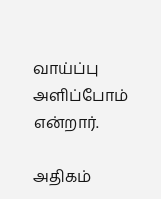வாய்ப்பு அளிப்போம் என்றார்.

அதிகம்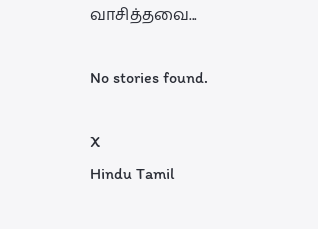வாசித்தவை...

No stories found.

X
Hindu Tamil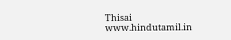Thisai
www.hindutamil.in